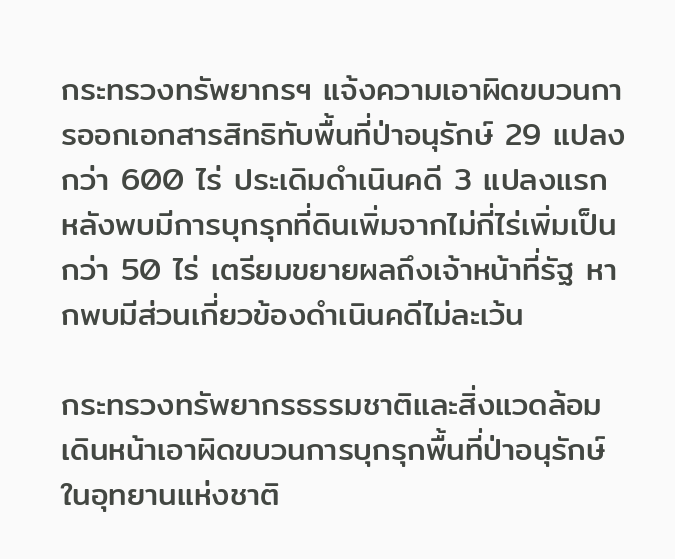กระทรวงทรัพยากรฯ แจ้งความเอาผิดขบวนการออกเอกสารสิทธิทับพื้นที่ป่าอนุรักษ์ 29 แปลง กว่า 600 ไร่ ประเดิมดำเนินคดี 3 แปลงแรก หลังพบมีการบุกรุกที่ดินเพิ่มจากไม่กี่ไร่เพิ่มเป็นกว่า 50 ไร่ เตรียมขยายผลถึงเจ้าหน้าที่รัฐ หากพบมีส่วนเกี่ยวข้องดำเนินคดีไม่ละเว้น

กระทรวงทรัพยากรธรรมชาติและสิ่งแวดล้อม เดินหน้าเอาผิดขบวนการบุกรุกพื้นที่ป่าอนุรักษ์ในอุทยานแห่งชาติ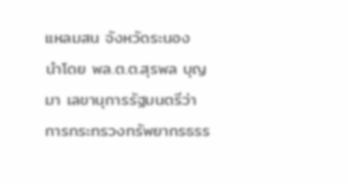แหลมสน จังหวัดระนอง นำโดย พล.ต.ต.สุรพล บุญมา เลขานุการรัฐมนตรีว่าการกระทรวงทรัพยากรธรร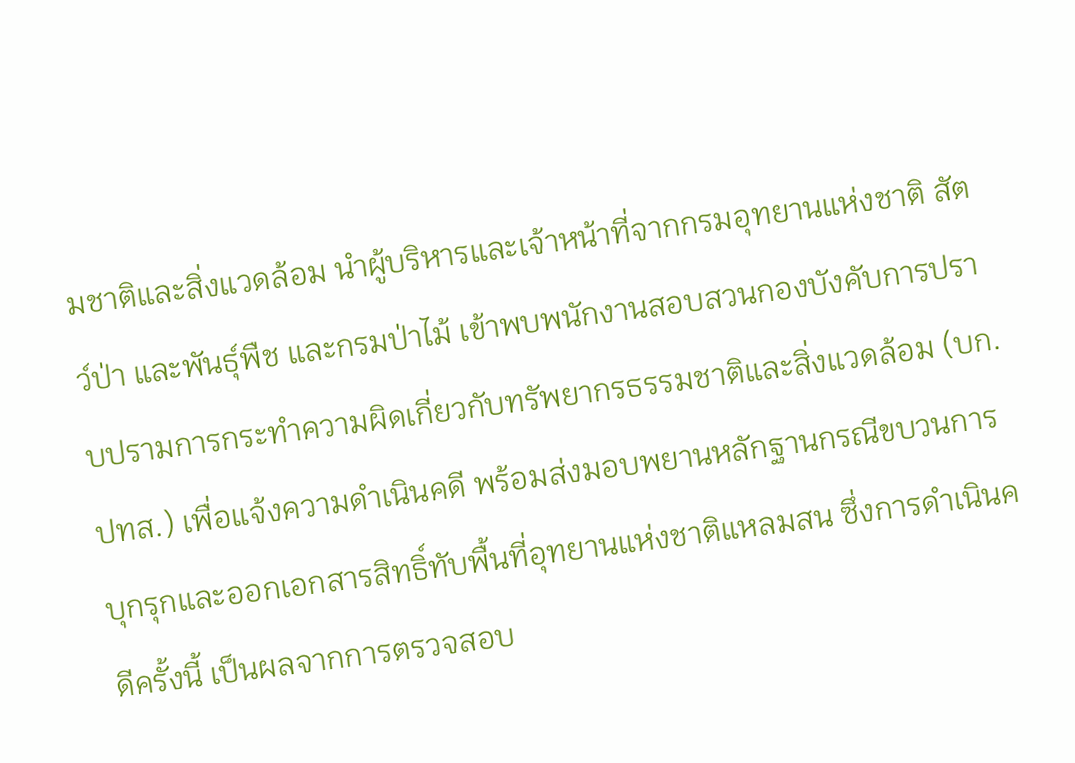มชาติและสิ่งแวดล้อม นำผู้บริหารและเจ้าหน้าที่จากกรมอุทยานแห่งชาติ สัตว์ป่า และพันธุ์พืช และกรมป่าไม้ เข้าพบพนักงานสอบสวนกองบังคับการปราบปรามการกระทำความผิดเกี่ยวกับทรัพยากรธรรมชาติและสิ่งแวดล้อม (บก.ปทส.) เพื่อแจ้งความดำเนินคดี พร้อมส่งมอบพยานหลักฐานกรณีขบวนการบุกรุกและออกเอกสารสิทธิ์ทับพื้นที่อุทยานแห่งชาติแหลมสน ซึ่งการดำเนินคดีครั้งนี้ เป็นผลจากการตรวจสอบ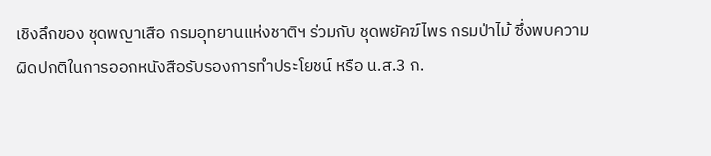เชิงลึกของ ชุดพญาเสือ กรมอุทยานแห่งชาติฯ ร่วมกับ ชุดพยัคฆ์ไพร กรมป่าไม้ ซึ่งพบความผิดปกติในการออกหนังสือรับรองการทำประโยชน์ หรือ น.ส.3 ก.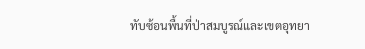ทับซ้อนพื้นที่ป่าสมบูรณ์และเขตอุทยา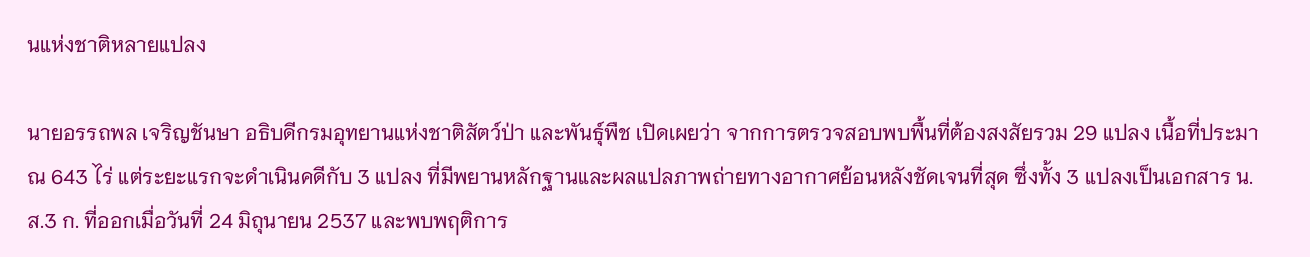นแห่งชาติหลายแปลง

นายอรรถพล เจริญชันษา อธิบดีกรมอุทยานแห่งชาติสัตว์ป่า และพันธุ์พืช เปิดเผยว่า จากการตรวจสอบพบพื้นที่ต้องสงสัยรวม 29 แปลง เนื้อที่ประมาณ 643 ไร่ แต่ระยะแรกจะดำเนินคดีกับ 3 แปลง ที่มีพยานหลักฐานและผลแปลภาพถ่ายทางอากาศย้อนหลังชัดเจนที่สุด ซึ่งทั้ง 3 แปลงเป็นเอกสาร น.ส.3 ก. ที่ออกเมื่อวันที่ 24 มิถุนายน 2537 และพบพฤติการ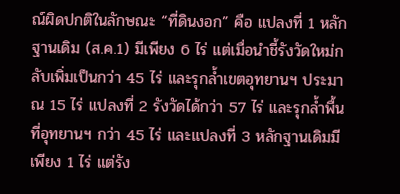ณ์ผิดปกติในลักษณะ “ที่ดินงอก” คือ แปลงที่ 1 หลักฐานเดิม (ส.ค.1) มีเพียง 6 ไร่ แต่เมื่อนำชี้รังวัดใหม่กลับเพิ่มเป็นกว่า 45 ไร่ และรุกล้ำเขตอุทยานฯ ประมาณ 15 ไร่ แปลงที่ 2 รังวัดได้กว่า 57 ไร่ และรุกล้ำพื้นที่อุทยานฯ กว่า 45 ไร่ และแปลงที่ 3 หลักฐานเดิมมีเพียง 1 ไร่ แต่รัง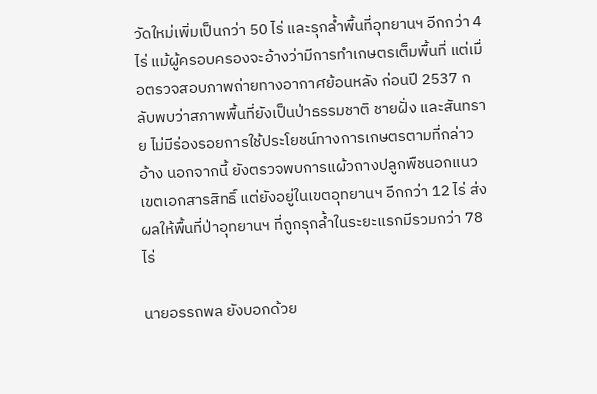วัดใหม่เพิ่มเป็นกว่า 50 ไร่ และรุกล้ำพื้นที่อุทยานฯ อีกกว่า 4 ไร่ แม้ผู้ครอบครองจะอ้างว่ามีการทำเกษตรเต็มพื้นที่ แต่เมื่อตรวจสอบภาพถ่ายทางอากาศย้อนหลัง ก่อนปี 2537 กลับพบว่าสภาพพื้นที่ยังเป็นป่าธรรมชาติ ชายฝั่ง และสันทราย ไม่มีร่องรอยการใช้ประโยชน์ทางการเกษตรตามที่กล่าวอ้าง นอกจากนี้ ยังตรวจพบการแผ้วถางปลูกพืชนอกแนวเขตเอกสารสิทธิ์ แต่ยังอยู่ในเขตอุทยานฯ อีกกว่า 12 ไร่ ส่งผลให้พื้นที่ป่าอุทยานฯ ที่ถูกรุกล้ำในระยะแรกมีรวมกว่า 78 ไร่

นายอรรถพล ยังบอกด้วย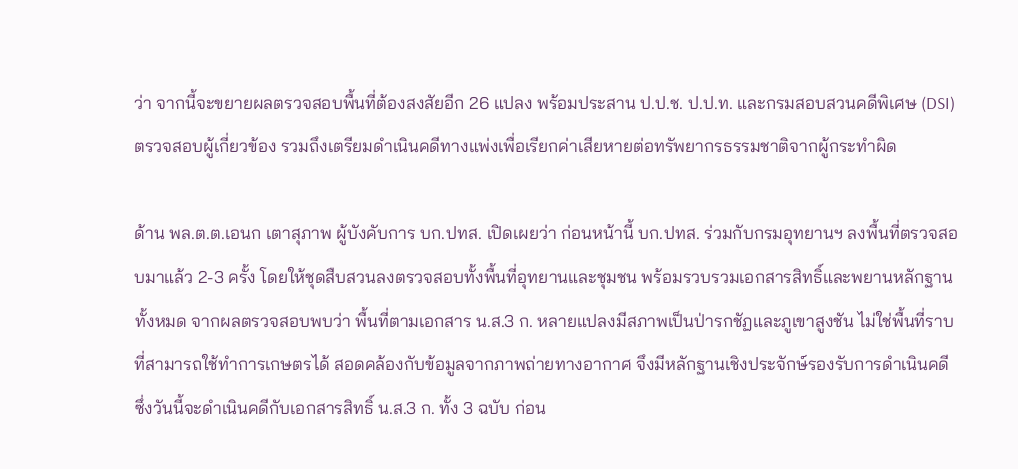ว่า จากนี้จะขยายผลตรวจสอบพื้นที่ต้องสงสัยอีก 26 แปลง พร้อมประสาน ป.ป.ช. ป.ป.ท. และกรมสอบสวนคดีพิเศษ (DSI) ตรวจสอบผู้เกี่ยวข้อง รวมถึงเตรียมดำเนินคดีทางแพ่งเพื่อเรียกค่าเสียหายต่อทรัพยากรธรรมชาติจากผู้กระทำผิด

ด้าน พล.ต.ต.เอนก เตาสุภาพ ผู้บังคับการ บก.ปทส. เปิดเผยว่า ก่อนหน้านี้ บก.ปทส. ร่วมกับกรมอุทยานฯ ลงพื้นที่ตรวจสอบมาแล้ว 2-3 ครั้ง โดยให้ชุดสืบสวนลงตรวจสอบทั้งพื้นที่อุทยานและชุมชน พร้อมรวบรวมเอกสารสิทธิ์และพยานหลักฐานทั้งหมด จากผลตรวจสอบพบว่า พื้นที่ตามเอกสาร น.ส.3 ก. หลายแปลงมีสภาพเป็นป่ารกชัฏและภูเขาสูงชัน ไม่ใช่พื้นที่ราบที่สามารถใช้ทำการเกษตรได้ สอดคล้องกับข้อมูลจากภาพถ่ายทางอากาศ จึงมีหลักฐานเชิงประจักษ์รองรับการดำเนินคดี ซึ่งวันนี้จะดำเนินคดีกับเอกสารสิทธิ์ น.ส.3 ก. ทั้ง 3 ฉบับ ก่อน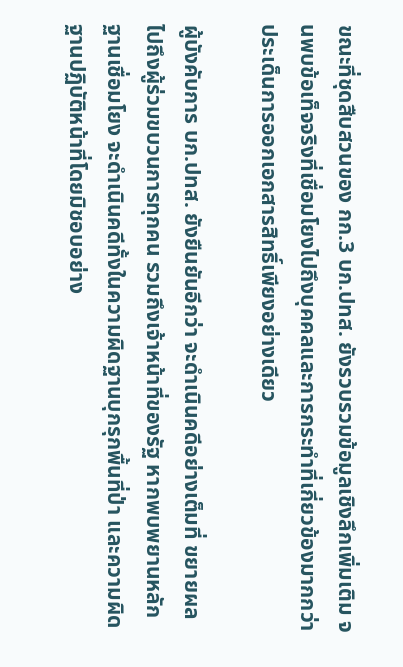ขณะที่ชุดสืบสวนของ กก.3 บก.ปทส. ยังรวบรวมข้อมูลเชิงลึกเพิ่มเติม จนพบข้อเท็จจริงที่เชื่อมโยงไปถึงบุคคลและการกระทำที่เกี่ยวข้องมากกว่าประเด็นการออกเอกสารสิทธิ์เพียงอย่างเดียว

ผู้บังคับการ บก.ปทส. ยังยืนยันอีกว่า จะดำเนินคดีอย่างเต็มที่ ขยายผลไปถึงผู้ร่วมขบวนการทุกคน รวมถึงเจ้าหน้าที่ของรัฐ หากพบพยานหลักฐานเชื่อมโยง จะดำเนินคดีทั้งในความผิดฐานบุกรุกพื้นที่ป่า และความผิดฐานปฏิบัติหน้าที่โดยมิชอบอย่าง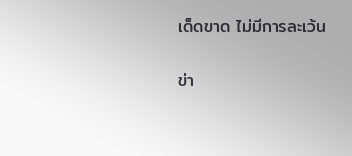เด็ดขาด ไม่มีการละเว้น

ข่า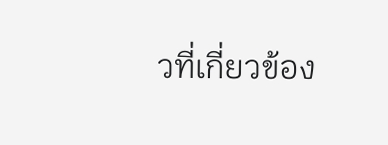วที่เกี่ยวข้อง